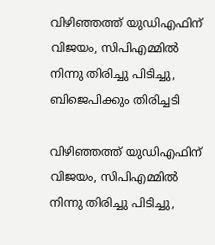വിഴിഞ്ഞത്ത് യുഡിഎഫിന് വിജയം, സിപിഎമ്മില്‍ നിന്നു തിരിച്ചു പിടിച്ചു, ബിജെപിക്കും തിരിച്ചടി

വിഴിഞ്ഞത്ത് യുഡിഎഫിന് വിജയം, സിപിഎമ്മില്‍ നിന്നു തിരിച്ചു പിടിച്ചു,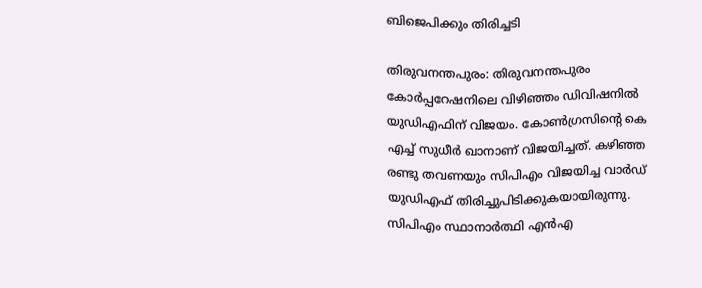ബിജെപിക്കും തിരിച്ചടി

തിരുവനന്തപുരം: തിരുവനന്തപുരം കോര്‍പ്പറേഷനിലെ വിഴിഞ്ഞം ഡിവിഷനില്‍ യുഡിഎഫിന് വിജയം. കോണ്‍ഗ്രസിന്റെ കെ എച്ച് സുധീര്‍ ഖാനാണ് വിജയിച്ചത്. കഴിഞ്ഞ രണ്ടു തവണയും സിപിഎം വിജയിച്ച വാര്‍ഡ് യുഡിഎഫ് തിരിച്ചുപിടിക്കുകയായിരുന്നു. സിപിഎം സ്ഥാനാര്‍ത്ഥി എന്‍എ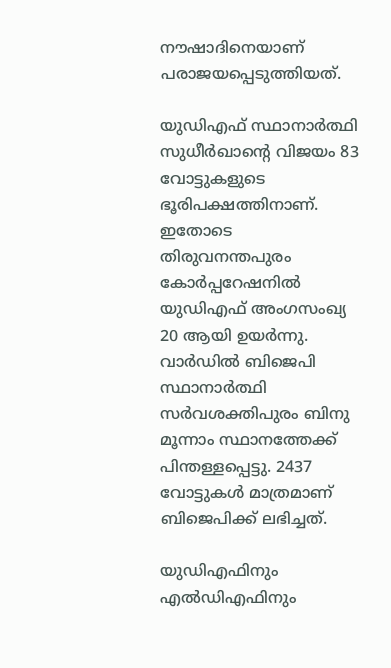നൗഷാദിനെയാണ് പരാജയപ്പെടുത്തിയത്.

യുഡിഎഫ് സ്ഥാനാര്‍ത്ഥി സുധീര്‍ഖാന്റെ വിജയം 83 വോട്ടുകളുടെ ഭൂരിപക്ഷത്തിനാണ്. ഇതോടെ തിരുവനന്തപുരം കോര്‍പ്പറേഷനില്‍ യുഡിഎഫ് അംഗസംഖ്യ 20 ആയി ഉയര്‍ന്നു. വാര്‍ഡില്‍ ബിജെപി സ്ഥാനാര്‍ത്ഥി സര്‍വശക്തിപുരം ബിനു മൂന്നാം സ്ഥാനത്തേക്ക് പിന്തള്ളപ്പെട്ടു. 2437 വോട്ടുകള്‍ മാത്രമാണ് ബിജെപിക്ക് ലഭിച്ചത്.

യുഡിഎഫിനും എല്‍ഡിഎഫിനും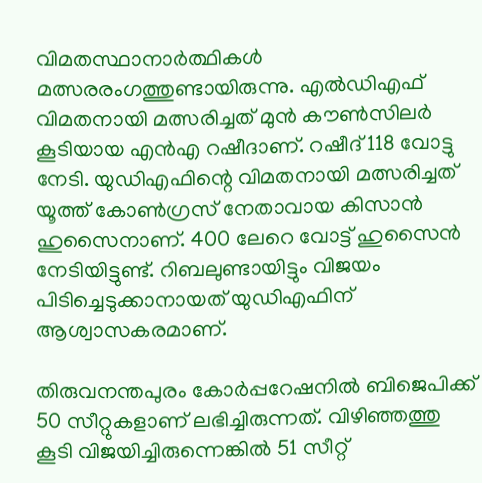വിമതസ്ഥാനാര്‍ത്ഥികള്‍ മത്സരരംഗത്തുണ്ടായിരുന്നു. എല്‍ഡിഎഫ് വിമതനായി മത്സരിച്ചത് മുന്‍ കൗണ്‍സിലര്‍ കൂടിയായ എന്‍എ റഷീദാണ്. റഷീദ് 118 വോട്ടു നേടി. യുഡിഎഫിന്റെ വിമതനായി മത്സരിച്ചത് യൂത്ത് കോണ്‍ഗ്രസ് നേതാവായ കിസാന്‍ ഹുസൈനാണ്. 400 ലേറെ വോട്ട് ഹുസൈന്‍ നേടിയിട്ടുണ്ട്. റിബലുണ്ടായിട്ടും വിജയം പിടിച്ചെടുക്കാനായത് യുഡിഎഫിന് ആശ്വാസകരമാണ്.

തിരുവനന്തപുരം കോര്‍പ്പറേഷനില്‍ ബിജെപിക്ക് 50 സീറ്റുകളാണ് ലഭിച്ചിരുന്നത്. വിഴിഞ്ഞത്തു കൂടി വിജയിച്ചിരുന്നെങ്കില്‍ 51 സീറ്റ്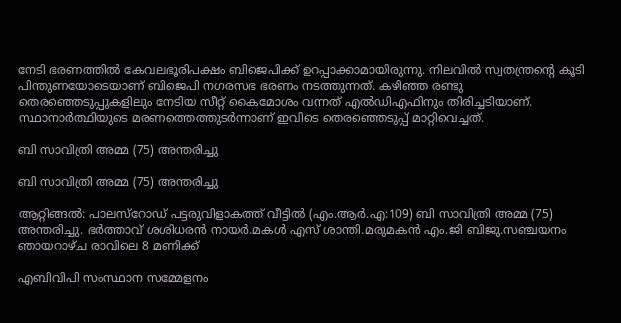നേടി ഭരണത്തില്‍ കേവലഭൂരിപക്ഷം ബിജെപിക്ക് ഉറപ്പാക്കാമായിരുന്നു. നിലവില്‍ സ്വതന്ത്രന്റെ കൂടി പിന്തുണയോടെയാണ് ബിജെപി നഗരസഭ ഭരണം നടത്തുന്നത്. കഴിഞ്ഞ രണ്ടു തെരഞ്ഞെടുപ്പുകളിലും നേടിയ സീറ്റ് കൈമോശം വന്നത് എല്‍ഡിഎഫിനും തിരിച്ചടിയാണ്. സ്ഥാനാർത്ഥിയുടെ മരണത്തെത്തുടർന്നാണ് ഇവിടെ തെരഞ്ഞെടുപ്പ് മാറ്റിവെച്ചത്.

ബി സാവിത്രി അമ്മ (75) അന്തരിച്ചു

ബി സാവിത്രി അമ്മ (75) അന്തരിച്ചു

ആറ്റിങ്ങൽ: പാലസ്റോഡ് പട്ടരുവിളാകത്ത് വീട്ടിൽ (എം.ആർ.എ:109) ബി സാവിത്രി അമ്മ (75) അന്തരിച്ചു. ഭർത്താവ് ശശിധരൻ നായർ.മകൾ എസ് ശാന്തി.മരുമകൻ എം.ജി ബിജു.സഞ്ചയനം ഞായറാഴ്ച രാവിലെ 8 മണിക്ക്

എബിവിപി സംസ്ഥാന സമ്മേളനം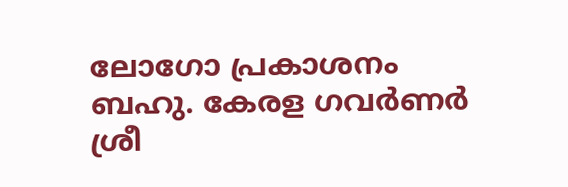ലോഗോ പ്രകാശനം ബഹു. കേരള ഗവർണർ ശ്രീ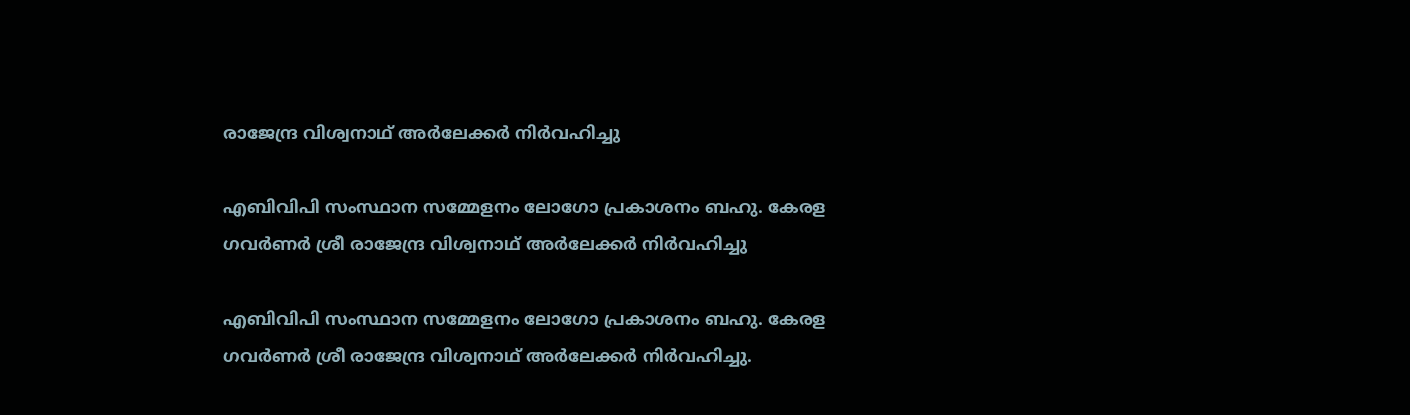രാജേന്ദ്ര വിശ്വനാഥ് അർലേക്കർ നിർവഹിച്ചു

എബിവിപി സംസ്ഥാന സമ്മേളനം ലോഗോ പ്രകാശനം ബഹു. കേരള ഗവർണർ ശ്രീ രാജേന്ദ്ര വിശ്വനാഥ് അർലേക്കർ നിർവഹിച്ചു

എബിവിപി സംസ്ഥാന സമ്മേളനം ലോഗോ പ്രകാശനം ബഹു. കേരള ഗവർണർ ശ്രീ രാജേന്ദ്ര വിശ്വനാഥ് അർലേക്കർ നിർവഹിച്ചു.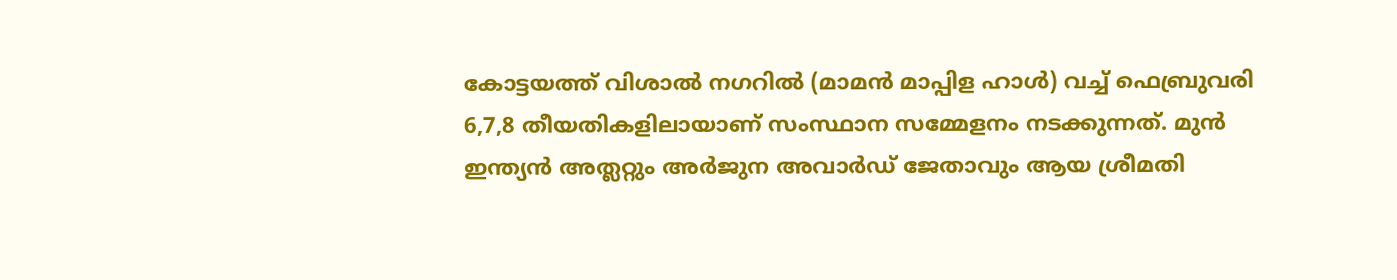കോട്ടയത്ത് വിശാൽ നഗറിൽ (മാമൻ മാപ്പിള ഹാൾ) വച്ച് ഫെബ്രുവരി 6,7,8 തീയതികളിലായാണ് സംസ്ഥാന സമ്മേളനം നടക്കുന്നത്. മുൻ ഇന്ത്യൻ അത്ലറ്റും അർജുന അവാർഡ് ജേതാവും ആയ ശ്രീമതി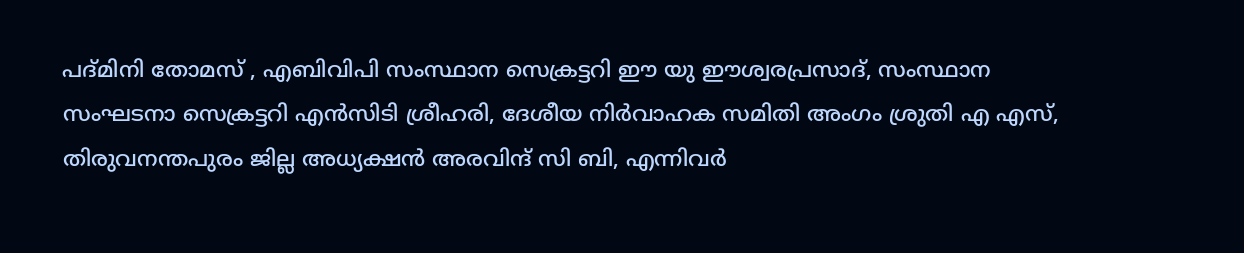പദ്മിനി തോമസ് , എബിവിപി സംസ്ഥാന സെക്രട്ടറി ഈ യു ഈശ്വരപ്രസാദ്, സംസ്ഥാന സംഘടനാ സെക്രട്ടറി എൻസിടി ശ്രീഹരി, ദേശീയ നിർവാഹക സമിതി അംഗം ശ്രുതി എ എസ്, തിരുവനന്തപുരം ജില്ല അധ്യക്ഷൻ അരവിന്ദ് സി ബി, എന്നിവർ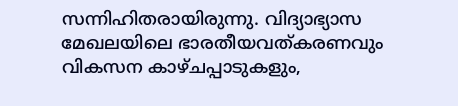സന്നിഹിതരായിരുന്നു. വിദ്യാഭ്യാസ മേഖലയിലെ ഭാരതീയവത്കരണവും വികസന കാഴ്ചപ്പാടുകളും,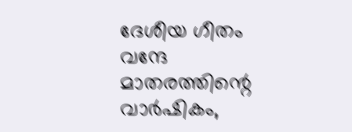ദേശീയ ഗീതം വന്ദേ മാതരത്തിന്റെ വാർഷികം,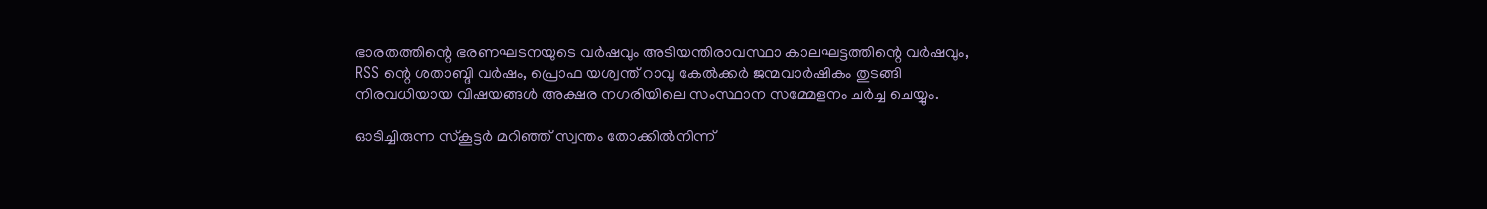ഭാരതത്തിന്റെ ഭരണഘടനയുടെ വർഷവും അടിയന്തിരാവസ്ഥാ കാലഘട്ടത്തിന്റെ വർഷവും, RSS ന്റെ ശതാബ്ദി വർഷം, പ്രൊഫ യശ്വന്ത് റാവു കേൽക്കർ ജന്മവാർഷികം തുടങ്ങി നിരവധിയായ വിഷയങ്ങൾ അക്ഷര നഗരിയിലെ സംസ്ഥാന സമ്മേളനം ചർച്ച ചെയ്യും.

ഓടിച്ചിരുന്ന സ്‌കൂട്ടർ മറിഞ്ഞ് സ്വന്തം തോക്കിൽനിന്ന്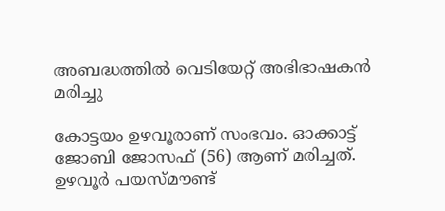അബദ്ധത്തിൽ വെടിയേറ്റ് അഭിഭാഷകൻ മരിച്ചു

കോട്ടയം ഉഴവൂരാണ് സംഭവം. ഓക്കാട്ട് ജോബി ജോസഫ് (56) ആണ് മരിച്ചത്. ഉഴവൂർ പയസ്മൗണ്ട്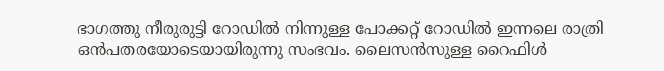ഭാഗത്തു നീരുരുട്ടി റോഡിൽ നിന്നുള്ള പോക്കറ്റ് റോഡിൽ ഇന്നലെ രാത്രി ഒൻപതരയോടെയായിരുന്നു സംഭവം. ലൈസൻസുള്ള റൈഫിൾ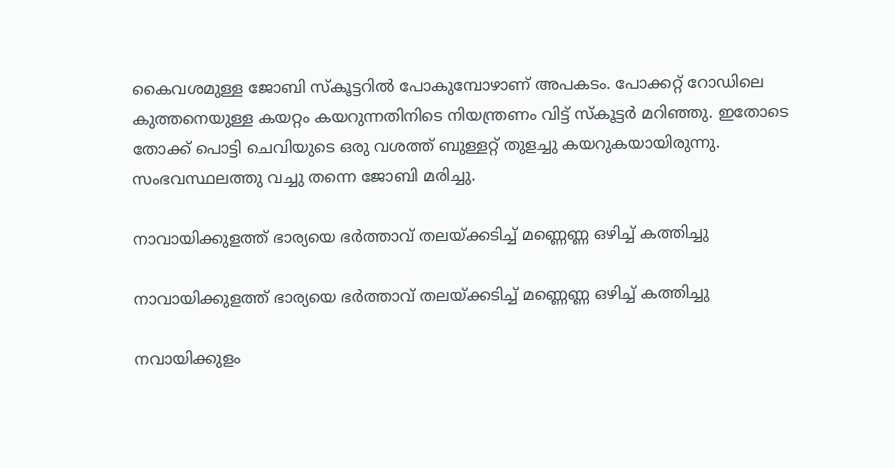കൈവശമുള്ള ജോബി സ്കൂ‌ട്ടറിൽ പോകുമ്പോഴാണ് അപകടം. പോക്കറ്റ് റോഡിലെ കുത്തനെയുള്ള കയറ്റം കയറുന്നതിനിടെ നിയന്ത്രണം വിട്ട് സ്‌കൂട്ടർ മറിഞ്ഞു. ഇതോടെ തോക്ക് പൊട്ടി ചെവിയുടെ ഒരു വശത്ത് ബുള്ളറ്റ് തുളച്ചു കയറുകയായിരുന്നു. സംഭവസ്ഥലത്തു വച്ചു തന്നെ ജോബി മരിച്ചു.

നാവായിക്കുളത്ത് ഭാര്യയെ ഭർത്താവ് തലയ്ക്കടിച്ച് മണ്ണെണ്ണ ഒഴിച്ച് കത്തിച്ചു

നാവായിക്കുളത്ത് ഭാര്യയെ ഭർത്താവ് തലയ്ക്കടിച്ച് മണ്ണെണ്ണ ഒഴിച്ച് കത്തിച്ചു

നവായിക്കുളം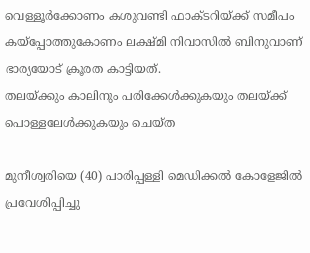വെള്ളൂർക്കോണം കശുവണ്ടി ഫാക്ടറിയ്ക്ക് സമീപം കയ്പ്പോത്തുകോണം ലക്ഷ്മി നിവാസിൽ ബിനുവാണ് ഭാര്യയോട് ക്രൂരത കാട്ടിയത്.
തലയ്ക്കും കാലിനും പരിക്കേൾക്കുകയും തലയ്ക്ക് പൊള്ളലേൾക്കുകയും ചെയ്ത

മുനീശ്വരിയെ (40) പാരിപ്പള്ളി മെഡിക്കൽ കോളേജിൽ പ്രവേശിപ്പിച്ചു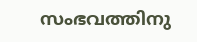സംഭവത്തിനു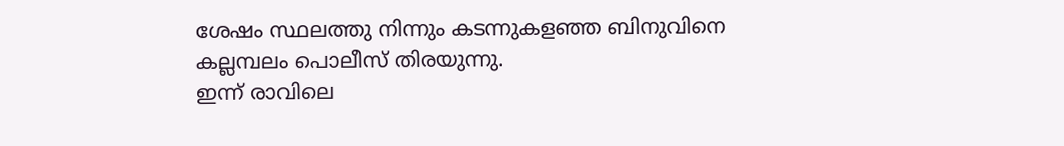ശേഷം സ്ഥലത്തു നിന്നും കടന്നുകളഞ്ഞ ബിനുവിനെ
കല്ലമ്പലം പൊലീസ് തിരയുന്നു.
ഇന്ന് രാവിലെ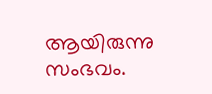ആയിരുന്നു സംഭവം.